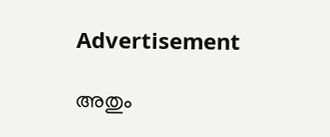Advertisement

അതും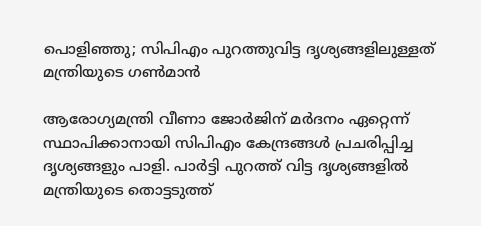പൊളിഞ്ഞു; സിപിഎം പുറത്തുവിട്ട ദൃശ്യങ്ങളിലുള്ളത് മന്ത്രിയുടെ ഗണ്‍മാന്‍

ആരോഗ്യമന്ത്രി വീണാ ജോര്‍ജിന് മര്‍ദനം ഏറ്റെന്ന് സ്ഥാപിക്കാനായി സിപിഎം കേന്ദ്രങ്ങള്‍ പ്രചരിപ്പിച്ച ദൃശ്യങ്ങളും പാളി. പാര്‍ട്ടി പുറത്ത് വിട്ട ദൃശ്യങ്ങളില്‍ മന്ത്രിയുടെ തൊട്ടടുത്ത്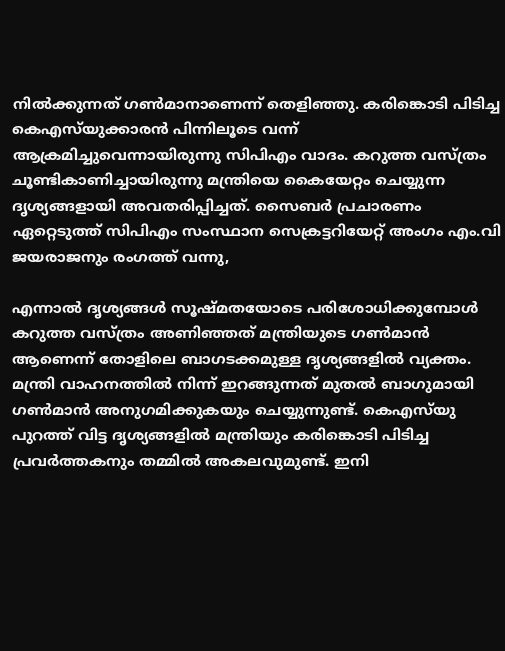നില്‍ക്കുന്നത് ഗണ്‍മാനാണെന്ന് തെളിഞ്ഞു. കരിങ്കൊടി പിടിച്ച കെഎസ്‍യുക്കാരന്‍ പിന്നിലൂടെ വന്ന് ആക്രമിച്ചുവെന്നായിരുന്നു സിപിഎം വാദം. കറുത്ത വസ്ത്രം ചൂണ്ടികാണിച്ചായിരുന്നു മന്ത്രിയെ കൈയേറ്റം ചെയ്യുന്ന ദൃശ്യങ്ങളായി അവതരിപ്പിച്ചത്. സൈബര്‍ പ്രചാരണം ഏറ്റെടുത്ത് സിപിഎം സംസ്ഥാന സെക്രട്ടറിയേറ്റ് അംഗം എം.വി ജയരാജനും രംഗത്ത് വന്നു,

എന്നാല്‍ ദൃശ്യങ്ങള്‍ സൂഷ്മതയോടെ പരിശോധിക്കുമ്പോള്‍ കറുത്ത വസ്ത്രം അണിഞ്ഞത് മന്ത്രിയുടെ ഗണ്‍മാന്‍ ആണെന്ന് തോളിലെ ബാഗടക്കമുള്ള ദൃശ്യങ്ങളില്‍ വ്യക്തം. മന്ത്രി വാഹനത്തില്‍ നിന്ന് ഇറങ്ങുന്നത് മുതല്‍ ബാഗുമായി ഗണ്‍മാന്‍ അനുഗമിക്കുകയും ചെയ്യുന്നുണ്ട്. കെഎസ്‍യു പുറത്ത് വിട്ട ദൃശ്യങ്ങളില്‍ മന്ത്രിയും കരിങ്കൊടി പിടിച്ച പ്രവര്‍ത്തകനും തമ്മില്‍ അകലവുമുണ്ട്. ഇനി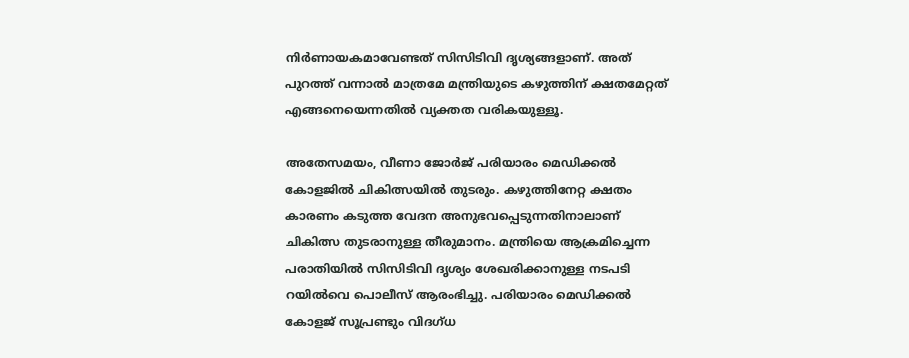നിര്‍ണായകമാവേണ്ടത് സിസിടിവി ദൃശ്യങ്ങളാണ്. അത് പുറത്ത് വന്നാല്‍ മാത്രമേ മന്ത്രിയുടെ കഴുത്തിന് ക്ഷതമേറ്റത് എങ്ങനെയെന്നതില്‍ വ്യക്തത വരികയുള്ളൂ.

അതേസമയം, വീണാ ജോർജ് പരിയാരം മെഡിക്കൽ കോളജിൽ ചികിത്സയിൽ തുടരും. കഴുത്തിനേറ്റ ക്ഷതം കാരണം കടുത്ത വേദന അനുഭവപ്പെടുന്നതിനാലാണ് ചികിത്സ തുടരാനുള്ള തീരുമാനം. മന്ത്രിയെ ആക്രമിച്ചെന്ന പരാതിയിൽ സിസിടിവി ദൃശ്യം ശേഖരിക്കാനുള്ള നടപടി റയിൽവെ പൊലീസ് ആരംഭിച്ചു. പരിയാരം മെഡിക്കൽ കോളജ് സൂപ്രണ്ടും വിദഗ്ധ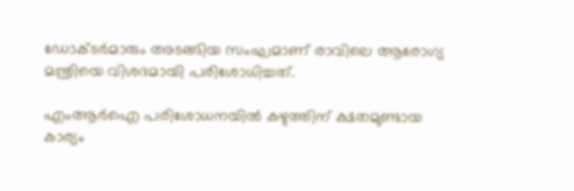ഡോക്ടർമാരും അടങ്ങിയ സംഘമാണ് രാവിലെ ആരോഗ്യ മന്ത്രിയെ വിശദമായി പരിശോധിച്ചത്.

എംആർഐ പരിശോധനയിൽ കഴുത്തിന് ക്ഷതമുണ്ടായ കാര്യം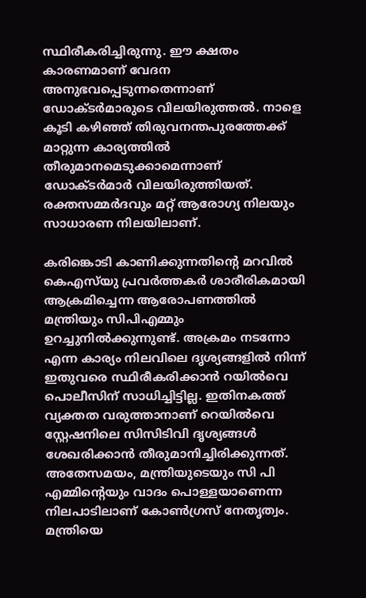സ്ഥിരീകരിച്ചിരുന്നു. ഈ ക്ഷതം കാരണമാണ് വേദന അനുഭവപ്പെടുന്നതെന്നാണ് ഡോക്ടർമാരുടെ വിലയിരുത്തൽ. നാളെ കൂടി കഴിഞ്ഞ് തിരുവനന്തപുരത്തേക്ക് മാറ്റുന്ന കാര്യത്തിൽ തീരുമാനമെടുക്കാമെന്നാണ് ഡോക്ടർമാർ വിലയിരുത്തിയത്. രക്തസമ്മർദവും മറ്റ് ആരോഗ്യ നിലയും സാധാരണ നിലയിലാണ്.

കരിങ്കൊടി കാണിക്കുന്നതിൻ്റെ മറവിൽ കെഎസ്‍യു പ്രവർത്തകർ ശാരീരികമായി ആക്രമിച്ചെന്ന ആരോപണത്തിൽ മന്ത്രിയും സിപിഎമ്മും ഉറച്ചുനിൽക്കുന്നുണ്ട്. അക്രമം നടന്നോ എന്ന കാര്യം നിലവിലെ ദൃശ്യങ്ങളിൽ നിന്ന് ഇതുവരെ സ്ഥിരീകരിക്കാൻ റയിൽവെ പൊലീസിന് സാധിച്ചിട്ടില്ല. ഇതിനകത്ത് വ്യക്തത വരുത്താനാണ് റെയിൽവെ സ്റ്റേഷനിലെ സിസിടിവി ദൃശ്യങ്ങൾ ശേഖരിക്കാൻ തീരുമാനിച്ചിരിക്കുന്നത്. അതേസമയം, മന്ത്രിയുടെയും സി പി എമ്മിൻ്റെയും വാദം പൊള്ളയാണെന്ന നിലപാടിലാണ് കോൺഗ്രസ് നേതൃത്വം. മന്ത്രിയെ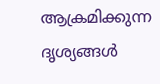ആക്രമിക്കുന്ന ദൃശ്യങ്ങൾ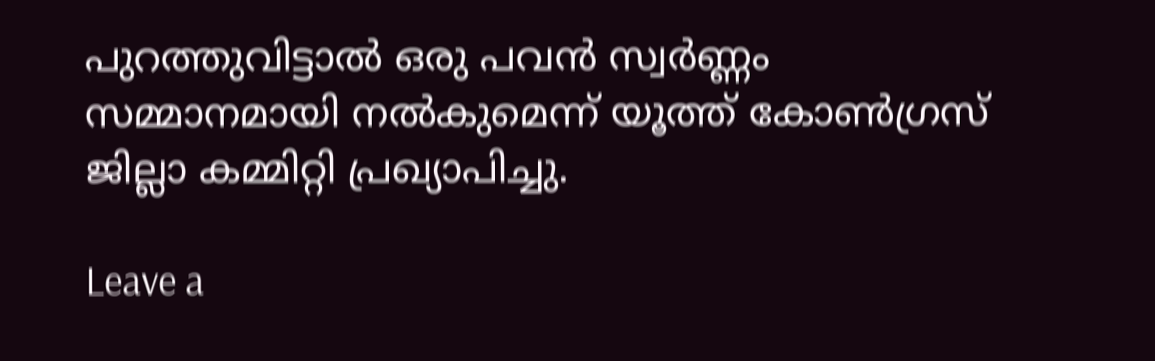പുറത്തുവിട്ടാൽ ഒരു പവൻ സ്വർണ്ണം സമ്മാനമായി നൽകുമെന്ന് യൂത്ത് കോൺഗ്രസ് ജില്ലാ കമ്മിറ്റി പ്രഖ്യാപിച്ചു.

Leave a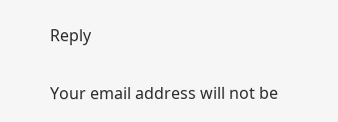Reply

Your email address will not be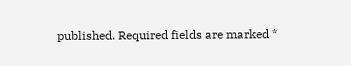published. Required fields are marked *